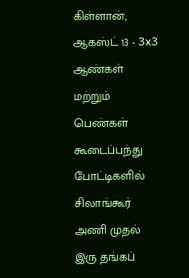கிள்ளான், ஆகஸ்ட் 13 - 3x3 ஆண்கள் மற்றும் பெண்கள் கூடைப்பந்து போட்டிகளில் சிலாங்கூர் அணி முதல் இரு தங்கப்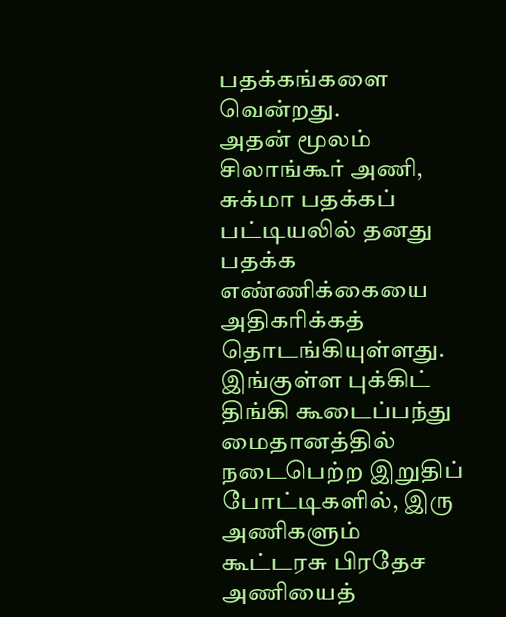பதக்கங்களை வென்றது.
அதன் மூலம் சிலாங்கூர் அணி, சுக்மா பதக்கப் பட்டியலில் தனது பதக்க எண்ணிக்கையை அதிகரிக்கத் தொடங்கியுள்ளது.
இங்குள்ள புக்கிட் திங்கி கூடைப்பந்து மைதானத்தில் நடைபெற்ற இறுதிப் போட்டிகளில், இரு அணிகளும் கூட்டரசு பிரதேச அணியைத்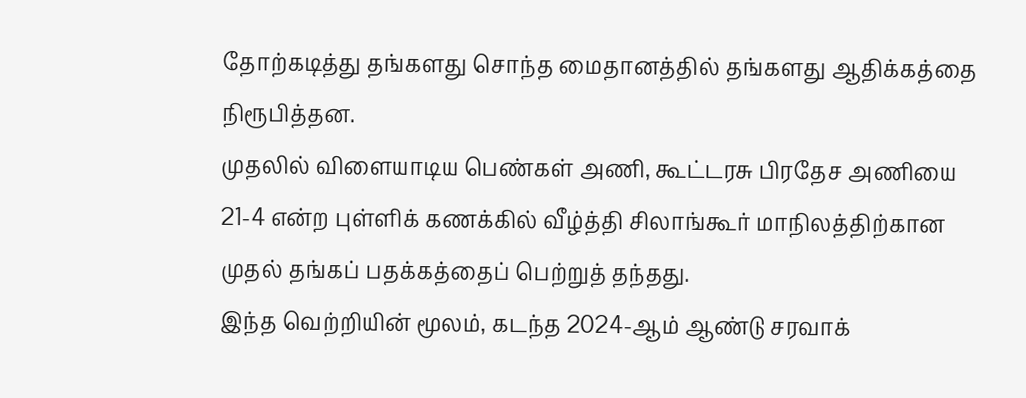தோற்கடித்து தங்களது சொந்த மைதானத்தில் தங்களது ஆதிக்கத்தை நிரூபித்தன.
முதலில் விளையாடிய பெண்கள் அணி, கூட்டரசு பிரதேச அணியை 21-4 என்ற புள்ளிக் கணக்கில் வீழ்த்தி சிலாங்கூர் மாநிலத்திற்கான முதல் தங்கப் பதக்கத்தைப் பெற்றுத் தந்தது.
இந்த வெற்றியின் மூலம், கடந்த 2024-ஆம் ஆண்டு சரவாக்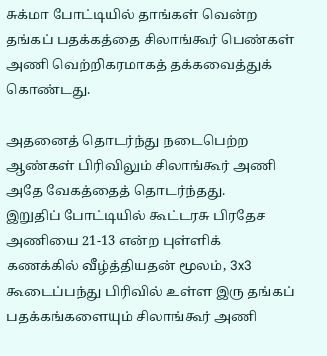சுக்மா போட்டியில் தாங்கள் வென்ற தங்கப் பதக்கத்தை சிலாங்கூர் பெண்கள் அணி வெற்றிகரமாகத் தக்கவைத்துக் கொண்டது.

அதனைத் தொடர்ந்து நடைபெற்ற ஆண்கள் பிரிவிலும் சிலாங்கூர் அணி அதே வேகத்தைத் தொடர்ந்தது.
இறுதிப் போட்டியில் கூட்டரசு பிரதேச அணியை 21-13 என்ற புள்ளிக் கணக்கில் வீழ்த்தியதன் மூலம், 3x3 கூடைப்பந்து பிரிவில் உள்ள இரு தங்கப் பதக்கங்களையும் சிலாங்கூர் அணி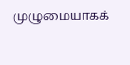முழுமையாகக்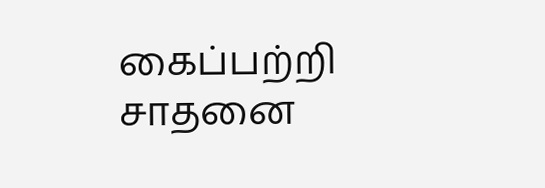கைப்பற்றி சாதனை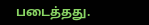படைத்தது.